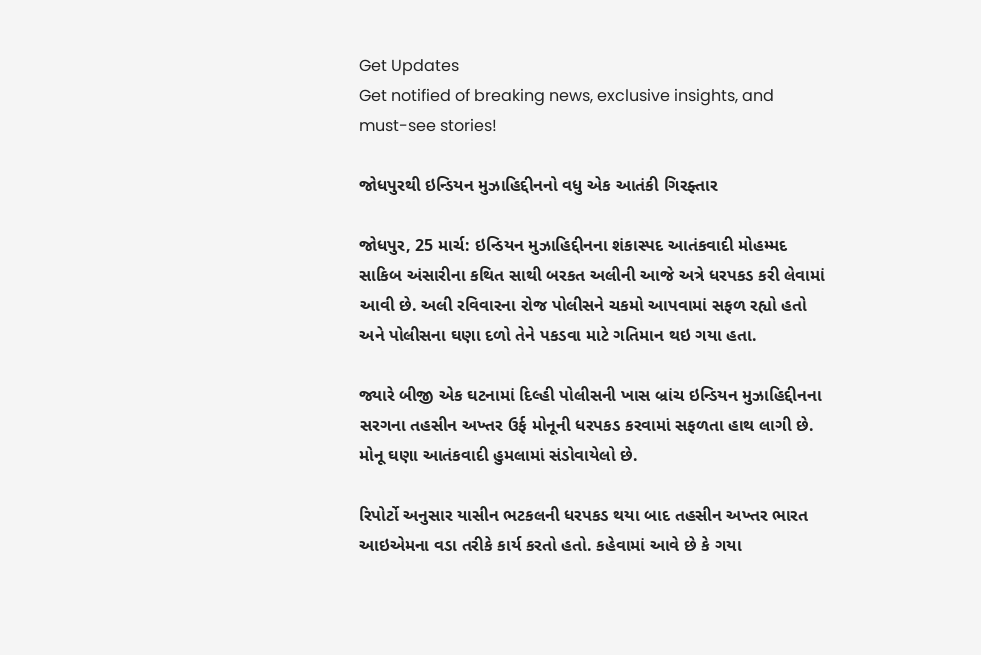Get Updates
Get notified of breaking news, exclusive insights, and must-see stories!

જોધપુરથી ઇન્ડિયન મુઝાહિદ્દીનનો વધુ એક આતંકી ગિરફ્તાર

જોધપુર, 25 માર્ચ: ઇન્ડિયન મુઝાહિદ્દીનના શંકાસ્પદ આતંકવાદી મોહમ્મદ સાકિબ અંસારીના કથિત સાથી બરકત અલીની આજે અત્રે ધરપકડ કરી લેવામાં આવી છે. અલી રવિવારના રોજ પોલીસને ચકમો આપવામાં સફળ રહ્યો હતો અને પોલીસના ઘણા દળો તેને પકડવા માટે ગતિમાન થઇ ગયા હતા.

જ્યારે બીજી એક ઘટનામાં દિલ્હી પોલીસની ખાસ બ્રાંચ ઇન્ડિયન મુઝાહિદ્દીનના સરગના તહસીન અખ્તર ઉર્ફ મોનૂની ધરપકડ કરવામાં સફળતા હાથ લાગી છે. મોનૂ ઘણા આતંકવાદી હુમલામાં સંડોવાયેલો છે.

રિપોર્ટો અનુસાર યાસીન ભટકલની ધરપકડ થયા બાદ તહસીન અખ્તર ભારત આઇએમના વડા તરીકે કાર્ય કરતો હતો. કહેવામાં આવે છે કે ગયા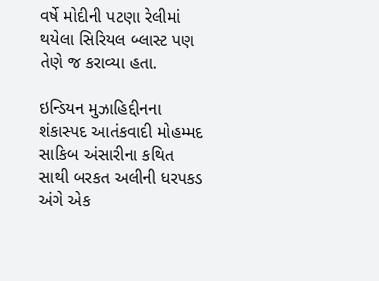વર્ષે મોદીની પટણા રેલીમાં થયેલા સિરિયલ બ્લાસ્ટ પણ તેણે જ કરાવ્યા હતા.

ઇન્ડિયન મુઝાહિદ્દીનના શંકાસ્પદ આતંકવાદી મોહમ્મદ સાકિબ અંસારીના કથિત સાથી બરકત અલીની ધરપકડ અંગે એક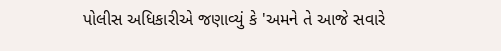પોલીસ અધિકારીએ જણાવ્યું કે 'અમને તે આજે સવારે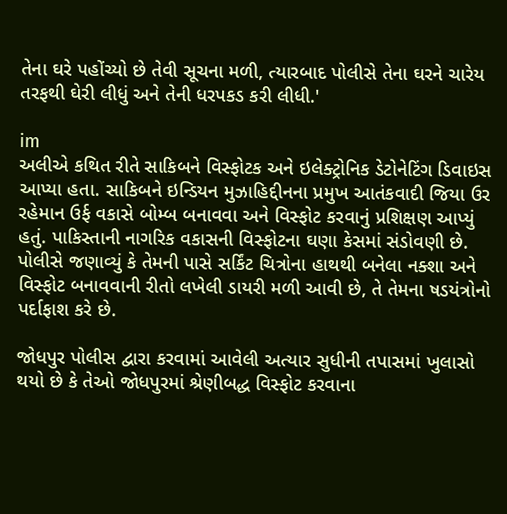તેના ઘરે પહોંચ્યો છે તેવી સૂચના મળી, ત્યારબાદ પોલીસે તેના ઘરને ચારેય તરફથી ઘેરી લીધું અને તેની ધરપકડ કરી લીધી.'

im
અલીએ કથિત રીતે સાકિબને વિસ્ફોટક અને ઇલેક્ટ્રોનિક ડેટોનેટિંગ ડિવાઇસ આપ્યા હતા. સાકિબને ઇન્ડિયન મુઝાહિદ્દીનના પ્રમુખ આતંકવાદી જિયા ઉર રહેમાન ઉર્ફ વકાસે બોમ્બ બનાવવા અને વિસ્ફોટ કરવાનું પ્રશિક્ષણ આપ્યું હતું. પાકિસ્તાની નાગરિક વકાસની વિસ્ફોટના ઘણા કેસમાં સંડોવણી છે. પોલીસે જણાવ્યું કે તેમની પાસે સર્કિંટ ચિત્રોના હાથથી બનેલા નક્શા અને વિસ્ફોટ બનાવવાની રીતો લખેલી ડાયરી મળી આવી છે, તે તેમના ષડયંત્રોનો પર્દાફાશ કરે છે.

જોધપુર પોલીસ દ્વારા કરવામાં આવેલી અત્યાર સુધીની તપાસમાં ખુલાસો થયો છે કે તેઓ જોધપુરમાં શ્રેણીબદ્ધ વિસ્ફોટ કરવાના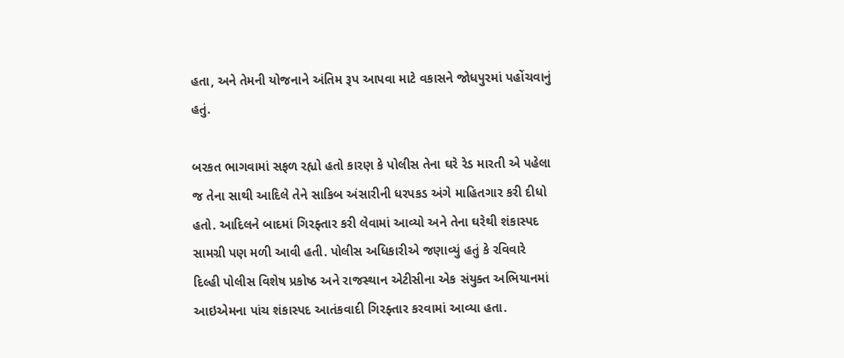હતા, અને તેમની યોજનાને અંતિમ રૂપ આપવા માટે વકાસને જોધપુરમાં પહોંચવાનું હતું.

બરકત ભાગવામાં સફળ રહ્યો હતો કારણ કે પોલીસ તેના ઘરે રેડ મારતી એ પહેલા જ તેના સાથી આદિલે તેને સાકિબ અંસારીની ધરપકડ અંગે માહિતગાર કરી દીધો હતો. આદિલને બાદમાં ગિરફ્તાર કરી લેવામાં આવ્યો અને તેના ઘરેથી શંકાસ્પદ સામગ્રી પણ મળી આવી હતી. પોલીસ અધિકારીએ જણાવ્યું હતું કે રવિવારે દિલ્હી પોલીસ વિશેષ પ્રકોષ્ઠ અને રાજસ્થાન એટીસીના એક સંયુક્ત અભિયાનમાં આઇએમના પાંચ શંકાસ્પદ આતંકવાદી ગિરફ્તાર કરવામાં આવ્યા હતા.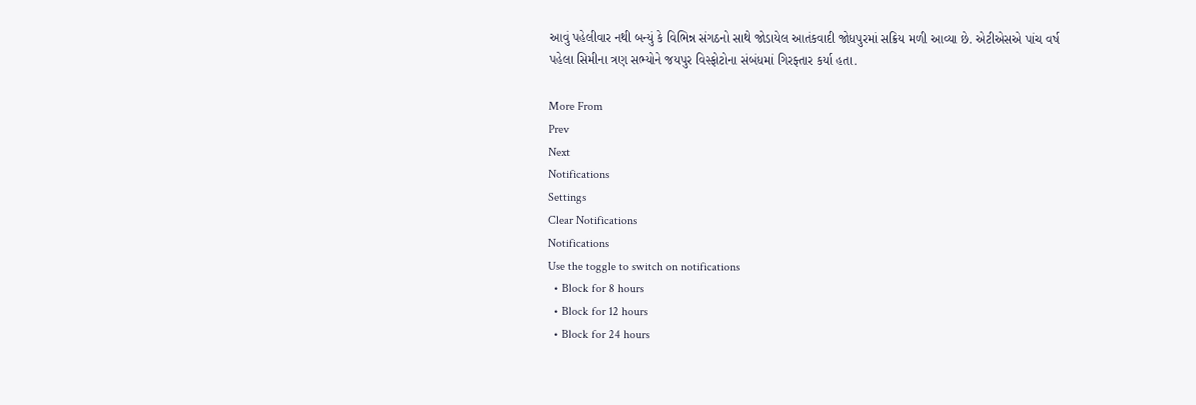આવું પહેલીવાર નથી બન્યું કે વિભિન્ન સંગઠનો સાથે જોડાયેલ આતંકવાદી જોધપુરમાં સક્રિય મળી આવ્યા છે. એટીએસએ પાંચ વર્ષ પહેલા સિમીના ત્રણ સભ્યોને જયપુર વિસ્ફોટોના સંબંધમાં ગિરફ્તાર કર્યા હતા.

More From
Prev
Next
Notifications
Settings
Clear Notifications
Notifications
Use the toggle to switch on notifications
  • Block for 8 hours
  • Block for 12 hours
  • Block for 24 hours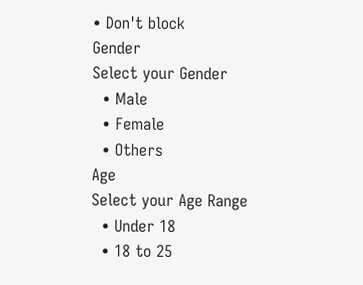• Don't block
Gender
Select your Gender
  • Male
  • Female
  • Others
Age
Select your Age Range
  • Under 18
  • 18 to 25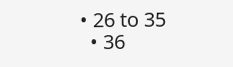• 26 to 35
  • 36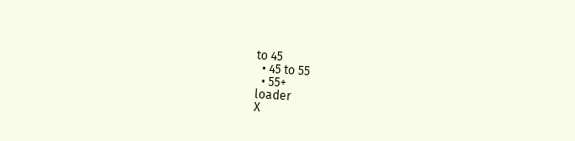to 45
  • 45 to 55
  • 55+
loader
X